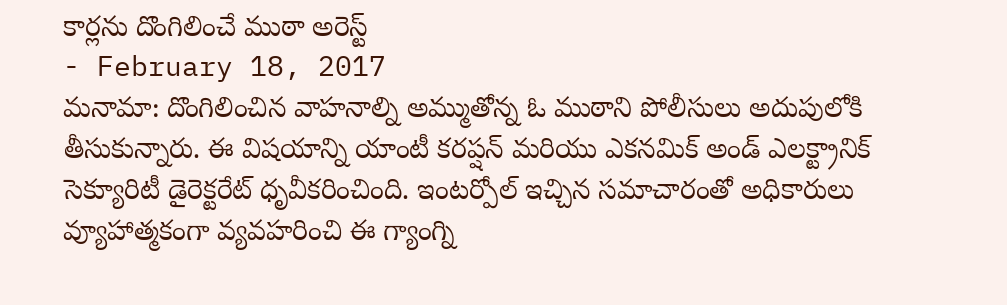కార్లను దొంగిలించే ముఠా అరెస్ట్
- February 18, 2017
మనామా: దొంగిలించిన వాహనాల్ని అమ్ముతోన్న ఓ ముఠాని పోలీసులు అదుపులోకి తీసుకున్నారు. ఈ విషయాన్ని యాంటీ కరప్షన్ మరియు ఎకనమిక్ అండ్ ఎలక్ట్రానిక్ సెక్యూరిటీ డైరెక్టరేట్ ధృవీకరించింది. ఇంటర్పోల్ ఇచ్చిన సమాచారంతో అధికారులు వ్యూహాత్మకంగా వ్యవహరించి ఈ గ్యాంగ్ని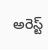అరెస్ట్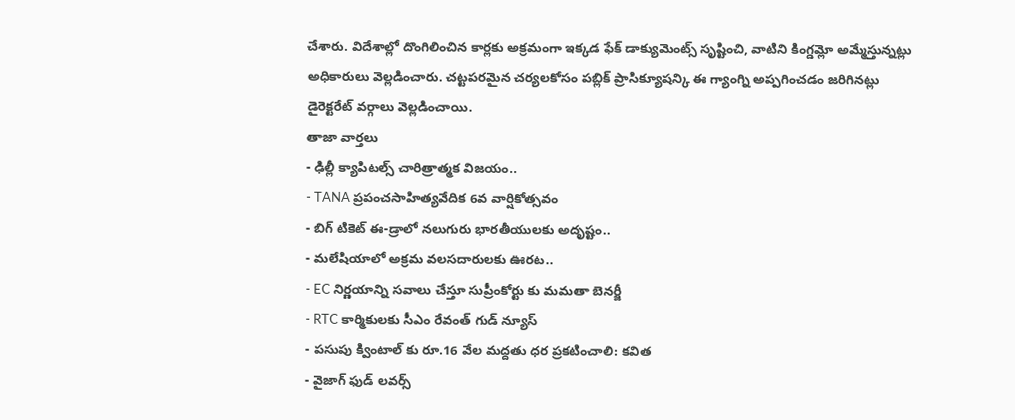చేశారు. విదేశాల్లో దొంగిలించిన కార్లకు అక్రమంగా ఇక్కడ ఫేక్ డాక్యుమెంట్స్ సృష్టించి, వాటిని కింగ్డమ్లో అమ్మేస్తున్నట్లు అధికారులు వెల్లడించారు. చట్టపరమైన చర్యలకోసం పబ్లిక్ ప్రాసిక్యూషన్కి ఈ గ్యాంగ్ని అప్పగించడం జరిగినట్లు డైరెక్టరేట్ వర్గాలు వెల్లడించాయి.
తాజా వార్తలు
- ఢిల్లీ క్యాపిటల్స్ చారిత్రాత్మక విజయం..
- TANA ప్రపంచసాహిత్యవేదిక 6వ వార్షికోత్సవం
- బిగ్ టికెట్ ఈ-డ్రాలో నలుగురు భారతీయులకు అదృష్టం..
- మలేషియాలో అక్రమ వలసదారులకు ఊరట..
- EC నిర్ణయాన్ని సవాలు చేస్తూ సుప్రీంకోర్టు కు మమతా బెనర్జీ
- RTC కార్మికులకు సీఎం రేవంత్ గుడ్ న్యూస్
- పసుపు క్వింటాల్ కు రూ.16 వేల మద్దతు ధర ప్రకటించాలి: కవిత
- వైజాగ్ ఫుడ్ లవర్స్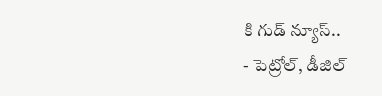కి గుడ్ న్యూస్..
- పెట్రోల్, డీజిల్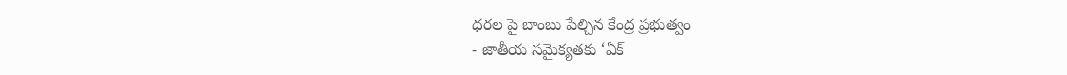ధరల పై బాంబు పేల్చిన కేంద్ర ప్రభుత్వం
- జాతీయ సమైక్యతకు ‘ఏక్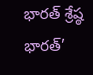భారత్ శ్రేష్ఠ భారత్’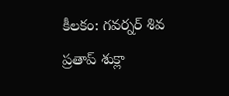కీలకం: గవర్నర్ శివ ప్రతాప్ శుక్లా